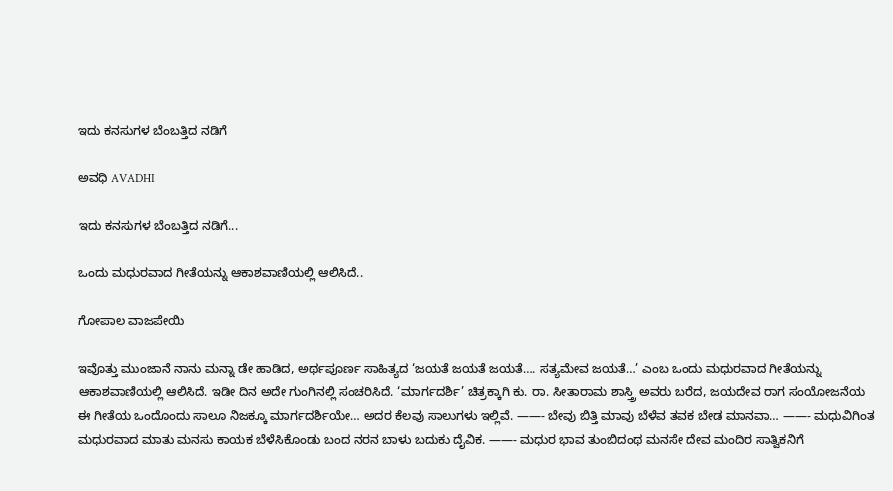ಇದು ಕನಸುಗಳ ಬೆಂಬತ್ತಿದ ನಡಿಗೆ‍

ಅವಧಿ AVADHI

ಇದು ಕನಸುಗಳ ಬೆಂಬತ್ತಿದ ನಡಿಗೆ...

ಒಂದು ಮಧುರವಾದ ಗೀತೆಯನ್ನು ಆಕಾಶವಾಣಿಯಲ್ಲಿ ಆಲಿಸಿದೆ..

ಗೋಪಾಲ ವಾಜಪೇಯಿ

ಇವೊತ್ತು ಮುಂಜಾನೆ ನಾನು ಮನ್ನಾ ಡೇ ಹಾಡಿದ, ಅರ್ಥಪೂರ್ಣ ಸಾಹಿತ್ಯದ ‘ಜಯತೆ ಜಯತೆ ಜಯತೆ…. ಸತ್ಯಮೇವ ಜಯತೆ…’ ಎಂಬ ಒಂದು ಮಧುರವಾದ ಗೀತೆಯನ್ನು ಆಕಾಶವಾಣಿಯಲ್ಲಿ ಆಲಿಸಿದೆ. ಇಡೀ ದಿನ ಅದೇ ಗುಂಗಿನಲ್ಲಿ ಸಂಚರಿಸಿದೆ. ‘ಮಾರ್ಗದರ್ಶಿ’ ಚಿತ್ರಕ್ಕಾಗಿ ಕು. ರಾ. ಸೀತಾರಾಮ ಶಾಸ್ತ್ರಿ ಅವರು ಬರೆದ, ಜಯದೇವ ರಾಗ ಸಂಯೋಜನೆಯ ಈ ಗೀತೆಯ ಒಂದೊಂದು ಸಾಲೂ ನಿಜಕ್ಕೂ ಮಾರ್ಗದರ್ಶಿಯೇ… ಅದರ ಕೆಲವು ಸಾಲುಗಳು ಇಲ್ಲಿವೆ. ——- ಬೇವು ಬಿತ್ತಿ ಮಾವು ಬೆಳೆವ ತವಕ ಬೇಡ ಮಾನವಾ… ——- ಮಧುವಿಗಿಂತ ಮಧುರವಾದ ಮಾತು ಮನಸು ಕಾಯಕ ಬೆಳೆಸಿಕೊಂಡು ಬಂದ ನರನ ಬಾಳು ಬದುಕು ದೈವಿಕ. ——- ಮಧುರ ಭಾವ ತುಂಬಿದಂಥ ಮನಸೇ ದೇವ ಮಂದಿರ ಸಾತ್ವಿಕನಿಗೆ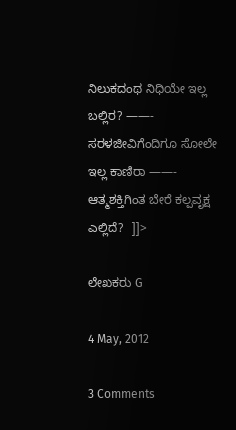ನಿಲುಕದಂಥ ನಿಧಿಯೇ ಇಲ್ಲ ಬಲ್ಲಿರ? ——- ಸರಳಜೀವಿಗೆಂದಿಗೂ ಸೋಲೇ ಇಲ್ಲ ಕಾಣಿರಾ ——- ಆತ್ಮಶಕ್ತಿಗಿಂತ ಬೇರೆ ಕಲ್ಪವೃಕ್ಷ ಎಲ್ಲಿದೆ?  ]]>

ಲೇಖಕರು G

4 May, 2012

3 Comments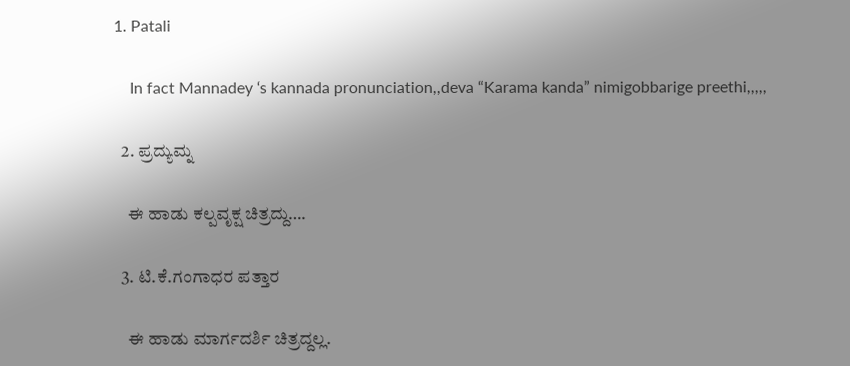1. Patali

    In fact Mannadey ‘s kannada pronunciation,,deva “Karama kanda” nimigobbarige preethi,,,,,

  2. ಪ್ರದ್ಯುಮ್ನ

    ಈ ಹಾಡು ಕಲ್ಪವೃಕ್ಷ ಚಿತ್ರದ್ದು….

  3. ಟಿ.ಕೆ.ಗಂಗಾಧರ ಪತ್ತಾರ

    ಈ ಹಾಡು ಮಾರ್ಗದರ್ಶಿ ಚಿತ್ರದ್ದಲ್ಲ.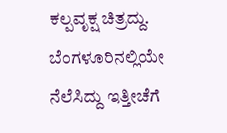ಕಲ್ಪವೃಕ್ಷ ಚಿತ್ರದ್ದು. ಬೆಂಗಳೂರಿನಲ್ಲಿಯೇ ನೆಲೆಸಿದ್ದು ಇತ್ತೀಚೆಗೆ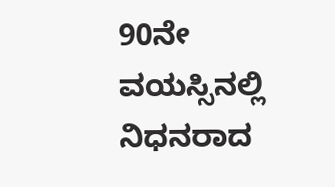90ನೇ ವಯಸ್ಸಿನಲ್ಲಿ ನಿಧನರಾದ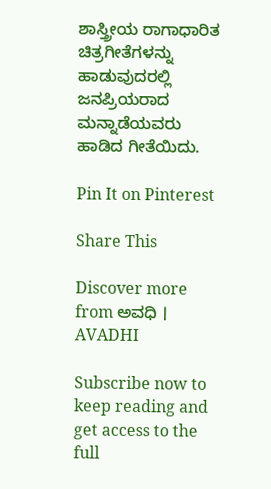ಶಾಸ್ತ್ರೀಯ ರಾಗಾಧಾರಿತ ಚಿತ್ರಗೀತೆಗಳನ್ನು ಹಾಡುವುದರಲ್ಲಿ ಜನಪ್ರಿಯರಾದ ಮನ್ನಾಡೆಯವರು ಹಾಡಿದ ಗೀತೆಯಿದು.

Pin It on Pinterest

Share This

Discover more from ಅವಧಿ । AVADHI

Subscribe now to keep reading and get access to the full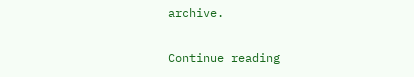archive.

Continue reading